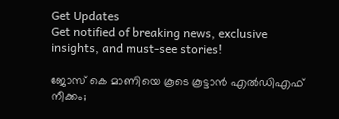Get Updates
Get notified of breaking news, exclusive insights, and must-see stories!

ജോസ് കെ മാണിയെ കൂടെ കൂട്ടാന്‍ എല്‍ഡിഎഫ് നീക്കം;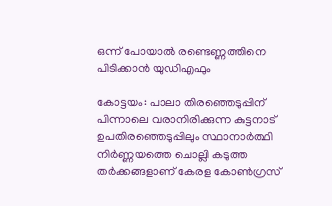ഒന്ന് പോയാല്‍ രണ്ടെണ്ണത്തിനെ പിടിക്കാന്‍ യുഡിഎഫും

കോട്ടയം: പാലാ തിരഞ്ഞെടുപ്പിന് പിന്നാലെ വരാനിരിക്കുന്ന കുട്ടനാട് ഉപതിരഞ്ഞെടുപ്പിലും സ്ഥാനാര്‍ത്ഥി നിര്‍ണ്ണയത്തെ ചൊല്ലി കടുത്ത തര്‍ക്കങ്ങളാണ് കേരള കോണ്‍ഗ്രസ്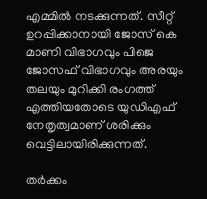എമ്മില്‍ നടക്കുന്നത്. സീറ്റ് ഉറപ്പിക്കാനായി ജോസ് കെ മാണി വിഭാഗവും പിജെ ജോസഫ് വിഭാഗവും അരയും തലയും മുറിക്കി രംഗത്ത് എത്തിയതോടെ യുഡിഎഫ് നേതൃത്വമാണ് ശരിക്കും വെട്ടിലായിരിക്കുന്നത്.

തര്‍ക്കം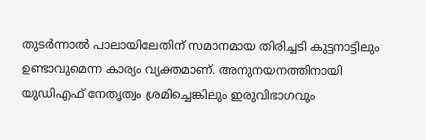തുടര്‍ന്നാല്‍ പാലായിലേതിന് സമാനമായ തിരിച്ചടി കുട്ടനാട്ടിലും ഉണ്ടാവുമെന്ന കാര്യം വ്യക്തമാണ്. അനുനയനത്തിനായി യുഡിഎഫ് നേതൃത്വം ശ്രമിച്ചെങ്കിലും ഇരുവിഭാഗവും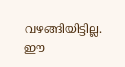വഴങ്ങിയിട്ടില്ല. ഈ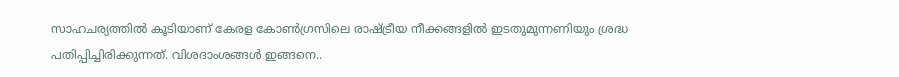സാഹചര്യത്തില്‍ കൂടിയാണ് കേരള കോണ്‍ഗ്രസിലെ രാഷ്ട്രീയ നീക്കങ്ങളില്‍ ഇടതുമുന്നണിയും ശ്രദ്ധ പതിപ്പിച്ചിരിക്കുന്നത്. വിശദാംശങ്ങള്‍ ഇങ്ങനെ..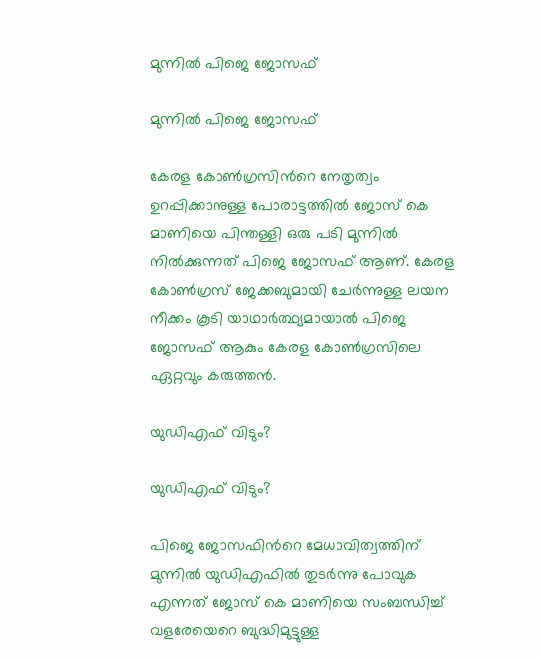മുന്നില്‍ പിജെ ജോസഫ്

മുന്നില്‍ പിജെ ജോസഫ്

കേരള കോണ്‍ഗ്രസിന്‍റെ നേതൃത്വം ഉറപ്പിക്കാനുള്ള പോരാട്ടത്തില്‍ ജോസ് കെ മാണിയെ പിന്തള്ളി ഒരു പടി മുന്നില്‍ നില്‍ക്കുന്നത് പിജെ ജോസഫ് ആണ്. കേരള കോണ്‍ഗ്രസ് ജേക്കബുമായി ചേര്‍ന്നുള്ള ലയന നീക്കം കൂടി യാഥാര്‍ത്ഥ്യമായാല്‍ പിജെ ജോസഫ് ആകും കേരള കോണ്‍ഗ്രസിലെ ഏറ്റവും കരുത്തന്‍.

യുഡിഎഫ് വിടും?

യുഡിഎഫ് വിടും?

പിജെ ജോസഫിന്‍റെ മേധാവിത്വത്തിന് മുന്നില്‍ യുഡിഎഫില്‍ തുടര്‍ന്നു പോവുക എന്നത് ജോസ് കെ മാണിയെ സംബന്ധിച്ച് വളരേയെറെ ബുദ്ധിമുട്ടുള്ള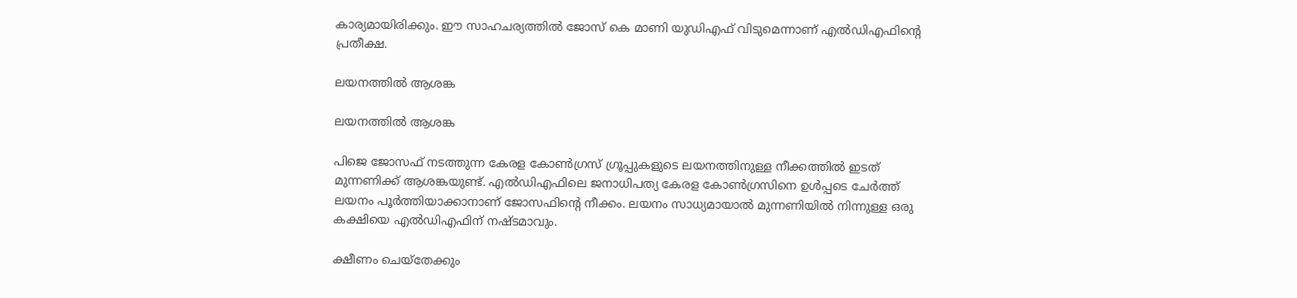കാര്യമായിരിക്കും. ഈ സാഹചര്യത്തില്‍ ജോസ് കെ മാണി യുഡിഎഫ് വിടുമെന്നാണ് എല്‍ഡിഎഫിന്‍റെ പ്രതീക്ഷ.

ലയനത്തില്‍ ആശങ്ക

ലയനത്തില്‍ ആശങ്ക

പിജെ ജോസഫ് നടത്തുന്ന കേരള കോണ്‍ഗ്രസ് ഗ്രൂപ്പുകളുടെ ലയനത്തിനുള്ള നീക്കത്തില്‍ ഇടത് മുന്നണിക്ക് ആശങ്കയുണ്ട്. എല്‍ഡിഎഫിലെ ജനാധിപത്യ കേരള കോണ്‍ഗ്രസിനെ ഉള്‍പ്പടെ ചേര്‍ത്ത് ലയനം പൂര്‍ത്തിയാക്കാനാണ് ജോസഫിന്‍റെ നീക്കം. ലയനം സാധ്യമായാല്‍ മുന്നണിയില്‍ നിന്നുള്ള ഒരു കക്ഷിയെ എല്‍ഡിഎഫിന് നഷ്ടമാവും.

ക്ഷീണം ചെയ്തേക്കും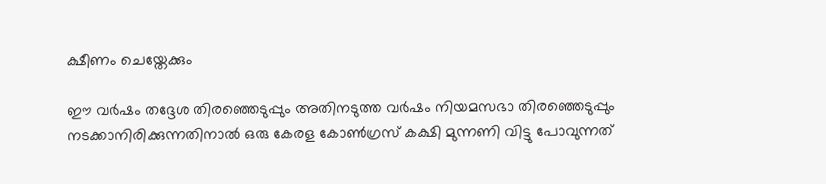ക്ഷീണം ചെയ്തേക്കും

ഈ വര്‍ഷം തദ്ദേശ തിരഞ്ഞെടുപ്പും അതിനടുത്ത വര്‍ഷം നിയമസഭാ തിരഞ്ഞെടുപ്പും നടക്കാനിരിക്കുന്നതിനാല്‍ ഒരു കേരള കോണ്‍ഗ്രസ് കക്ഷി മുന്നണി വിട്ടു പോവുന്നത്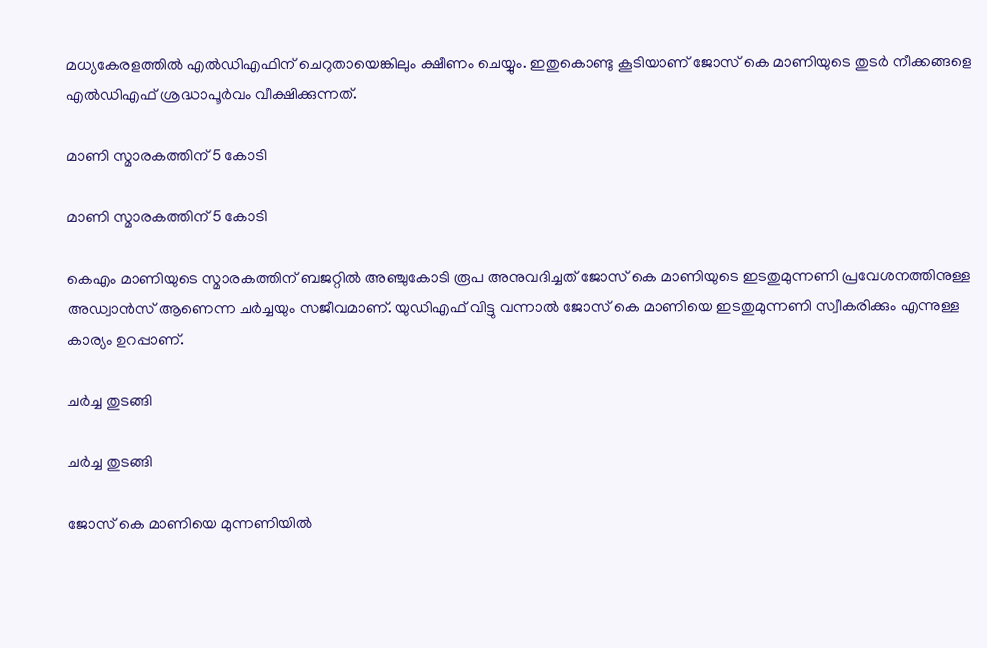മധ്യകേരളത്തില്‍ എല്‍ഡിഎഫിന് ചെറുതായെങ്കിലും ക്ഷീണം ചെയ്യും. ഇതുകൊണ്ടു കൂടിയാണ് ജോസ് കെ മാണിയുടെ തുടര്‍ നീക്കങ്ങളെ എല്‍ഡിഎഫ് ശ്രദ്ധാപൂര്‍വം വീക്ഷിക്കുന്നത്.

മാണി സ്മാരകത്തിന് 5 കോടി

മാണി സ്മാരകത്തിന് 5 കോടി

കെഎം മാണിയുടെ സ്മാരകത്തിന് ബജറ്റില്‍ അഞ്ചുകോടി രൂപ അനുവദിച്ചത് ജോസ് കെ മാണിയുടെ ഇടതുമുന്നണി പ്രവേശനത്തിനുള്ള അഡ്വാന്‍സ് ആണെന്ന ചര്‍ച്ചയും സജീവമാണ്. യുഡിഎഫ് വിട്ടു വന്നാല്‍ ജോസ് കെ മാണിയെ ഇടതുമുന്നണി സ്വീകരിക്കും എന്നുള്ള കാര്യം ഉറപ്പാണ്.

ചര്‍ച്ച തുടങ്ങി

ചര്‍ച്ച തുടങ്ങി

ജോസ് കെ മാണിയെ മുന്നണിയില്‍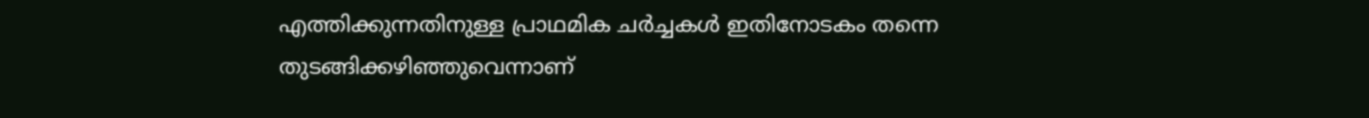എത്തിക്കുന്നതിനുള്ള പ്രാഥമിക ചര്‍ച്ചകള്‍ ഇതിനോടകം തന്നെ തുടങ്ങിക്കഴിഞ്ഞുവെന്നാണ്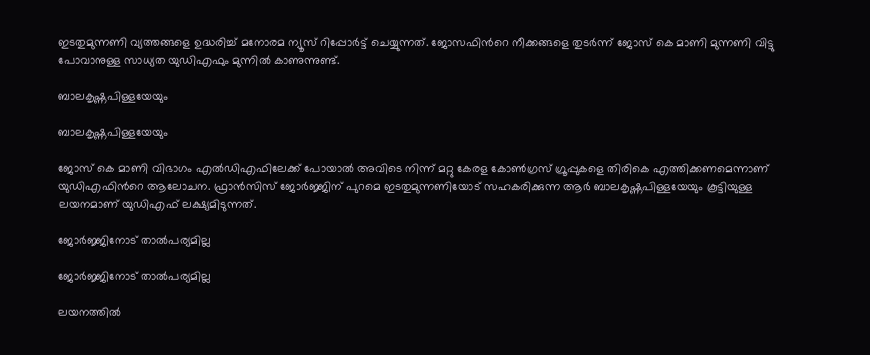ഇടതുമുന്നണി വ്യത്തങ്ങളെ ഉദ്ധരിച്ച് മനോരമ ന്യൂസ് റിപ്പോര്‍ട്ട് ചെയ്യുന്നത്. ജോസഫിന്‍റെ നീക്കങ്ങളെ തുടര്‍ന്ന് ജോസ് കെ മാണി മുന്നണി വിട്ടു പോവാനുള്ള സാധ്യത യുഡിഎഫും മുന്നില്‍ കാണുന്നുണ്ട്.

ബാലകൃഷ്ണപിള്ളയേയും

ബാലകൃഷ്ണപിള്ളയേയും

ജോസ് കെ മാണി വിഭാഗം എല്‍ഡിഎഫിലേക്ക് പോയാല്‍ അവിടെ നിന്ന് മറ്റു കേരള കോണ്‍ഗ്രസ് ഗ്രൂപ്പുകളെ തിരികെ എത്തിക്കണമെന്നാണ് യുഡിഎഫിന്‍റെ ആലോചന. ഫ്രാന്‍സിസ് ജോര്‍ജ്ജിന് പുറമെ ഇടതുമുന്നണിയോട് സഹകരിക്കുന്ന ആര്‍ ബാലകൃഷ്ണപിള്ളയേയും കൂട്ടിയുള്ള ലയനമാണ് യുഡിഎഫ് ലക്ഷ്യമിടുന്നത്.

ജോര്‍ജ്ജിനോട് താല്‍പര്യമില്ല

ജോര്‍ജ്ജിനോട് താല്‍പര്യമില്ല

ലയനത്തില്‍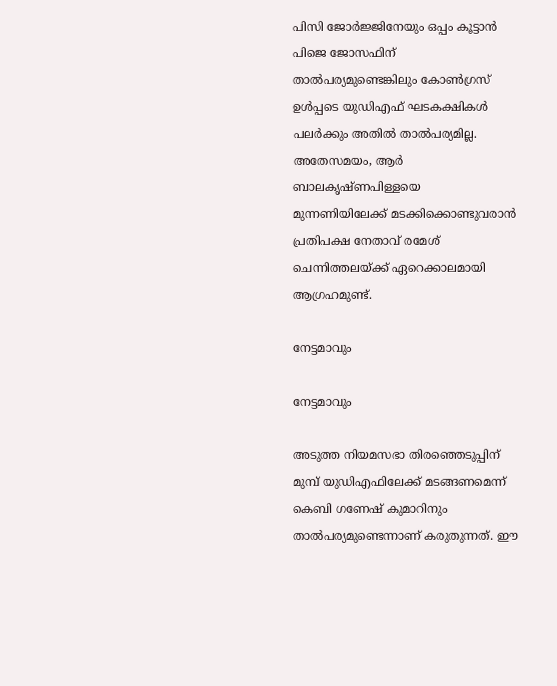പിസി ജോര്‍ജ്ജിനേയും ഒപ്പം കൂട്ടാന്‍ പിജെ ജോസഫിന് താല്‍പര്യമുണ്ടെങ്കിലും കോണ്‍ഗ്രസ് ഉള്‍പ്പടെ യുഡിഎഫ് ഘടകക്ഷികള്‍ പലര്‍ക്കും അതില്‍ താല്‍പര്യമില്ല. അതേസമയം, ആര്‍ ബാലകൃഷ്ണപിള്ളയെ മുന്നണിയിലേക്ക് മടക്കിക്കൊണ്ടുവരാന്‍ പ്രതിപക്ഷ നേതാവ് രമേശ് ചെന്നിത്തലയ്ക്ക് ഏറെക്കാലമായി ആഗ്രഹമുണ്ട്.

നേട്ടമാവും

നേട്ടമാവും

അടുത്ത നിയമസഭാ തിരഞ്ഞെടുപ്പിന് മുമ്പ് യുഡിഎഫിലേക്ക് മടങ്ങണമെന്ന് കെബി ഗണേഷ് കുമാറിനും താല്‍പര്യമുണ്ടെന്നാണ് കരുതുന്നത്. ഈ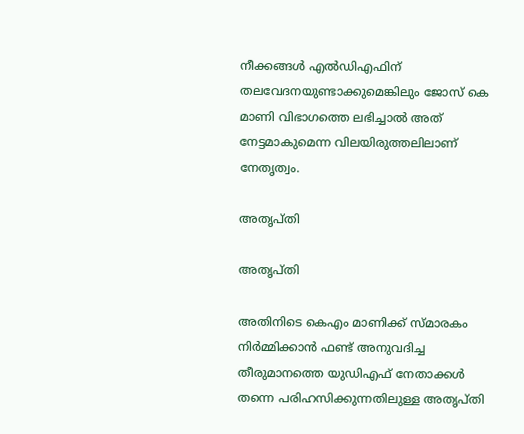നീക്കങ്ങള്‍ എല്‍ഡിഎഫിന് തലവേദനയുണ്ടാക്കുമെങ്കിലും ജോസ് കെ മാണി വിഭാഗത്തെ ലഭിച്ചാല്‍ അത് നേട്ടമാകുമെന്ന വിലയിരുത്തലിലാണ് നേതൃത്വം.

അതൃപ്തി

അതൃപ്തി

അതിനിടെ കെഎം മാണിക്ക് സ്മാരകം നിര്‍മ്മിക്കാന്‍ ഫണ്ട് അനുവദിച്ച തീരുമാനത്തെ യുഡിഎഫ് നേതാക്കള്‍ തന്നെ പരിഹസിക്കുന്നതിലുള്ള അതൃപ്തി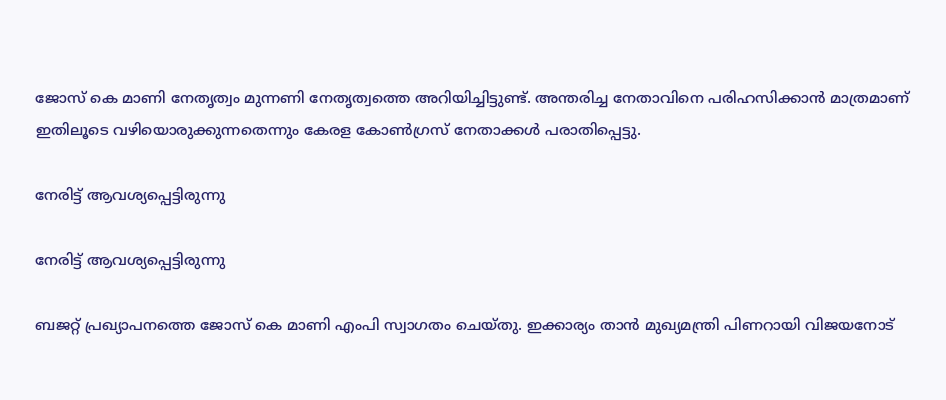ജോസ് കെ മാണി നേതൃത്വം മുന്നണി നേതൃത്വത്തെ അറിയിച്ചിട്ടുണ്ട്. അന്തരിച്ച നേതാവിനെ പരിഹസിക്കാന്‍ മാത്രമാണ് ഇതിലൂടെ വഴിയൊരുക്കുന്നതെന്നും കേരള കോണ്‍ഗ്രസ് നേതാക്കള്‍ പരാതിപ്പെട്ടു.

നേരിട്ട് ആവശ്യപ്പെട്ടിരുന്നു

നേരിട്ട് ആവശ്യപ്പെട്ടിരുന്നു

ബജറ്റ് പ്രഖ്യാപനത്തെ ജോസ് കെ മാണി എംപി സ്വാഗതം ചെയ്തു. ഇക്കാര്യം താന്‍ മുഖ്യമന്ത്രി പിണറായി വിജയനോട്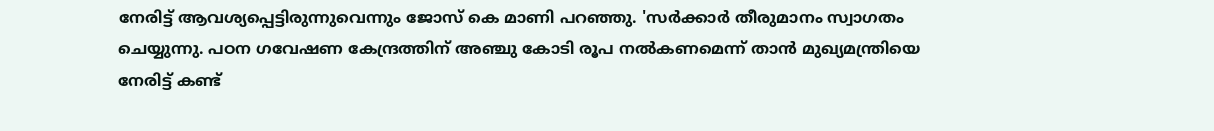നേരിട്ട് ആവശ്യപ്പെട്ടിരുന്നുവെന്നും ജോസ് കെ മാണി പറഞ്ഞു. 'സര്‍ക്കാര്‍ തീരുമാനം സ്വാഗതം ചെയ്യുന്നു. പഠന ഗവേഷണ കേന്ദ്രത്തിന് അഞ്ചു കോടി രൂപ നല്‍കണമെന്ന് താന്‍ മുഖ്യമന്ത്രിയെ നേരിട്ട് കണ്ട്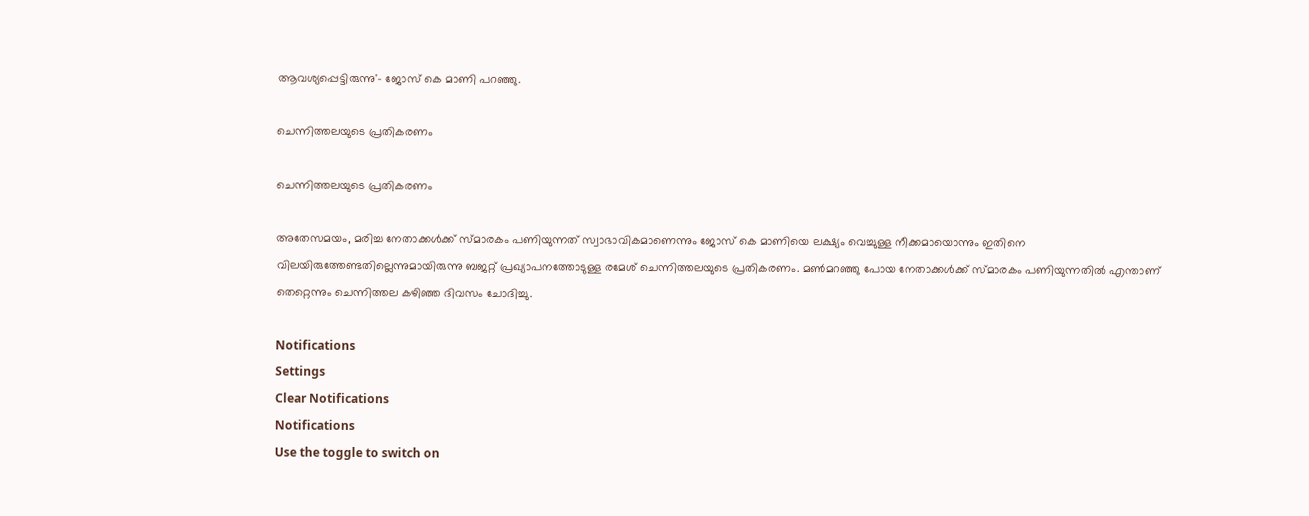ആവശ്യപ്പെട്ടിരുന്നു'- ജോസ് കെ മാണി പറഞ്ഞു.

ചെന്നിത്തലയുടെ പ്രതികരണം

ചെന്നിത്തലയുടെ പ്രതികരണം

അതേസമയം, മരിച്ച നേതാക്കള്‍ക്ക് സ്മാരകം പണിയുന്നത് സ്വാഭാവികമാണെന്നും ജോസ് കെ മാണിയെ ലക്ഷ്യം വെച്ചുള്ള നീക്കമായൊന്നും ഇതിനെ വിലയിരുത്തേണ്ടതില്ലെന്നുമായിരുന്നു ബജറ്റ് പ്രഖ്യാപനത്തോടുള്ള രമേശ് ചെന്നിത്തലയുടെ പ്രതികരണം. മണ്‍മറഞ്ഞു പോയ നേതാക്കള്‍ക്ക് സ്മാരകം പണിയുന്നതില്‍ എന്താണ് തെറ്റെന്നും ചെന്നിത്തല കഴിഞ്ഞ ദിവസം ചോദിച്ചു.

Notifications
Settings
Clear Notifications
Notifications
Use the toggle to switch on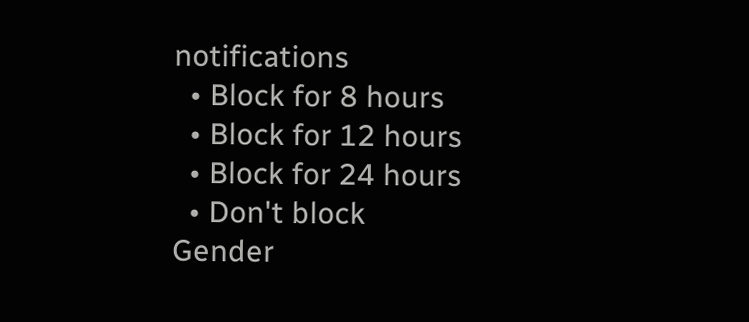notifications
  • Block for 8 hours
  • Block for 12 hours
  • Block for 24 hours
  • Don't block
Gender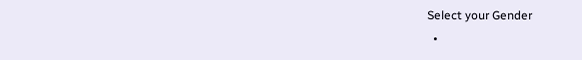Select your Gender
  •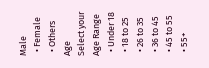Male
  • Female
  • Others
Age
Select your Age Range
  • Under 18
  • 18 to 25
  • 26 to 35
  • 36 to 45
  • 45 to 55
  • 55+